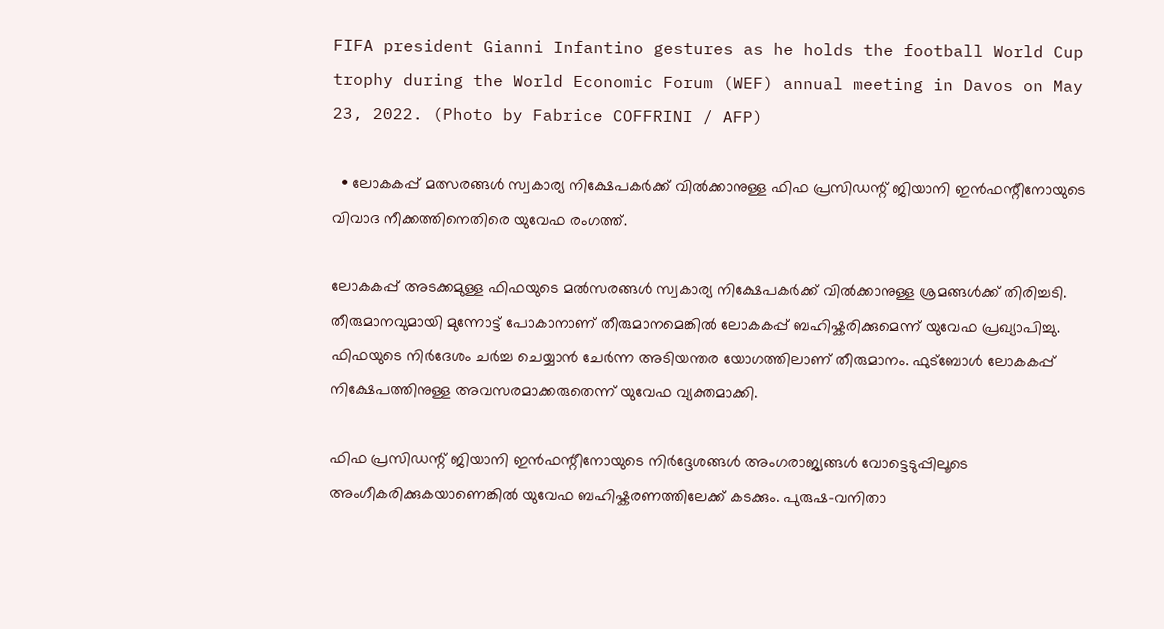FIFA president Gianni Infantino gestures as he holds the football World Cup trophy during the World Economic Forum (WEF) annual meeting in Davos on May 23, 2022. (Photo by Fabrice COFFRINI / AFP)

  • ലോകകപ്പ് മത്സരങ്ങൾ സ്വകാര്യ നിക്ഷേപകർക്ക് വിൽക്കാനുള്ള ഫിഫ പ്രസിഡന്റ് ജിയാനി ഇൻഫന്റീനോയുടെ വിവാദ നീക്കത്തിനെതിരെ യുവേഫ രംഗത്ത്.

ലോകകപ്പ് അടക്കമുള്ള ഫിഫയുടെ മല്‍സരങ്ങള്‍ സ്വകാര്യ നിക്ഷേപകര്‍ക്ക് വില്‍ക്കാനുള്ള ശ്രമങ്ങള്‍ക്ക് തിരിച്ചടി. തീരുമാനവുമായി മുന്നോട്ട് പോകാനാണ് തീരുമാനമെങ്കില്‍ ലോകകപ്പ് ബഹിഷ്കരിക്കുമെന്ന് യുവേഫ പ്രഖ്യാപിച്ചു. ഫിഫയുടെ നിര്‍ദേശം ചര്‍ച്ച ചെയ്യാന്‍ ചേര്‍ന്ന അടിയന്തര യോഗത്തിലാണ് തീരുമാനം. ഫുട്ബോള്‍ ലോകകപ്പ് നിക്ഷേപത്തിനുള്ള അവസരമാക്കരുതെന്ന് യുവേഫ വ്യക്തമാക്കി.

ഫിഫ പ്രസിഡന്റ് ജിയാനി ഇൻഫന്റീനോയുടെ നിർദ്ദേശങ്ങൾ അംഗരാജ്യങ്ങൾ വോട്ടെടുപ്പിലൂടെ അംഗീകരിക്കുകയാണെങ്കിൽ യുവേഫ ബഹിഷ്കരണത്തിലേക്ക് കടക്കും. പുരുഷ-വനിതാ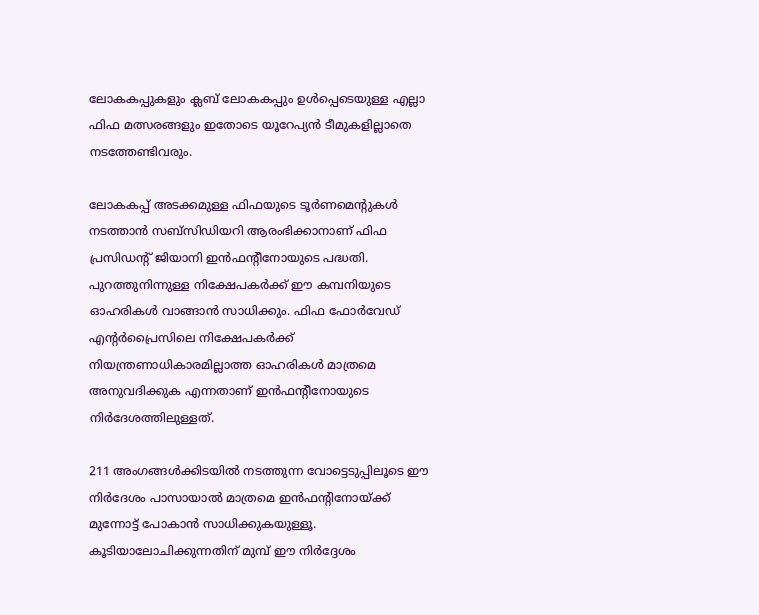ലോകകപ്പുകളും ക്ലബ് ലോകകപ്പും ഉൾപ്പെടെയുള്ള എല്ലാ ഫിഫ മത്സരങ്ങളും ഇതോടെ യൂറേപ്യന്‍ ടീമുകളില്ലാതെ നടത്തേണ്ടിവരും.

ലോകകപ്പ് അടക്കമുള്ള ഫിഫയുടെ ടൂര്‍ണമെന്‍റുകള്‍ നടത്താന്‍ സബ്സിഡിയറി ആരംഭിക്കാനാണ് ഫിഫ പ്രസിഡന്‍റ് ജിയാനി ഇൻഫന്റീനോയുടെ പദ്ധതി. പുറത്തുനിന്നുള്ള നിക്ഷേപകര്‍ക്ക് ഈ കമ്പനിയുടെ ഓഹരികള്‍ വാങ്ങാന്‍ സാധിക്കും. ഫിഫ ഫോർവേഡ് എന്റർപ്രൈസിലെ നിക്ഷേപകര്‍ക്ക് നിയന്ത്രണാധികാരമില്ലാത്ത ഓഹരികള്‍ മാത്രമെ അനുവദിക്കുക എന്നതാണ് ഇന്‍ഫന്‍റീനോയുടെ നിര്‍ദേശത്തിലുള്ളത്.

211 അംഗങ്ങള്‍ക്കിടയില്‍ നടത്തുന്ന വോട്ടെടുപ്പിലൂടെ ഈ നിര്‍ദേശം പാസായാല്‍ മാത്രമെ ഇന്‍ഫന്‍റിനോയ്ക്ക് മുന്നോട്ട് പോകാന്‍ സാധിക്കുകയുള്ളൂ. കൂടിയാലോചിക്കുന്നതിന് മുമ്പ് ഈ നിർദ്ദേശം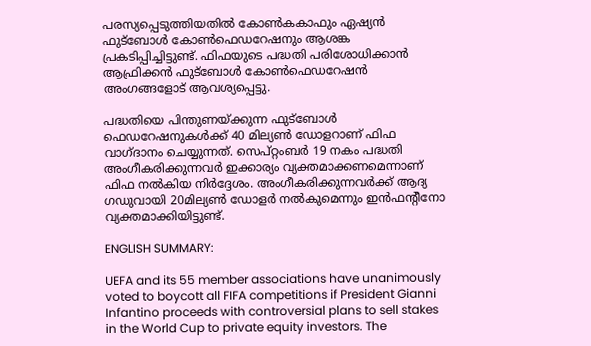പരസ്യപ്പെടുത്തിയതിൽ കോൺകകാഫും ഏഷ്യൻ ഫുട്ബോൾ കോൺഫെഡറേഷനും ആശങ്ക പ്രകടിപ്പിച്ചിട്ടുണ്ട്. ഫിഫയുടെ പദ്ധതി പരിശോധിക്കാൻ ആഫ്രിക്കൻ ഫുട്ബോൾ കോൺഫെഡറേഷന്‍ അംഗങ്ങളോട് ആവശ്യപ്പെട്ടു.

പദ്ധതിയെ പിന്തുണയ്ക്കുന്ന ഫുട്ബോള്‍ ഫെഡറേഷനുകള്‍ക്ക് 40 മില്യണ്‍ ഡോളറാണ് ഫിഫ വാഗ്ദാനം ചെയ്യുന്നത്. സെപ്റ്റംബര്‍ 19 നകം പദ്ധതി അംഗീകരിക്കുന്നവര്‍ ഇക്കാര്യം വ്യക്തമാക്കണമെന്നാണ് ഫിഫ നല്‍കിയ നിര്‍ദ്ദേശം. അംഗീകരിക്കുന്നവര്‍ക്ക് ആദ്യ ഗഡുവായി 20മില്യണ്‍ ഡോളർ നല്‍കുമെന്നും ഇന്‍ഫന്‍റീനോ വ്യക്തമാക്കിയിട്ടുണ്ട്.

ENGLISH SUMMARY:

UEFA and its 55 member associations have unanimously voted to boycott all FIFA competitions if President Gianni Infantino proceeds with controversial plans to sell stakes in the World Cup to private equity investors. The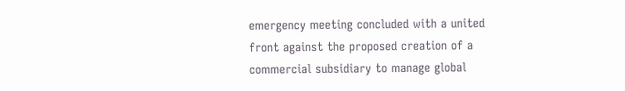emergency meeting concluded with a united front against the proposed creation of a commercial subsidiary to manage global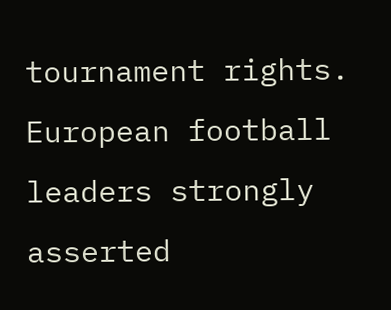tournament rights. European football leaders strongly asserted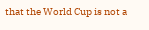that the World Cup is not a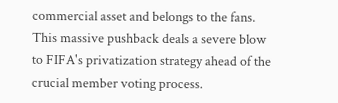commercial asset and belongs to the fans. This massive pushback deals a severe blow to FIFA's privatization strategy ahead of the crucial member voting process.